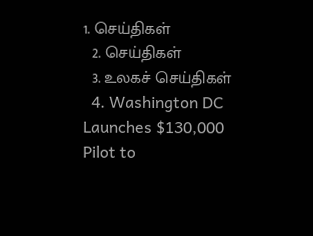1. செய்திகள்
  2. செய்திகள்
  3. உலகச் செய்திகள்
  4. Washington DC Launches $130,000 Pilot to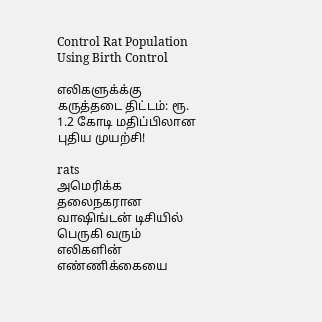Control Rat Population Using Birth Control

எலிகளுக்க்கு கருத்தடை திட்டம்: ரூ. 1.2 கோடி மதிப்பிலான புதிய முயற்சி!

rats
அமெரிக்க தலைநகரான வாஷிங்டன் டிசியில் பெருகி வரும் எலிகளின் எண்ணிக்கையை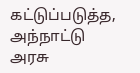கட்டுப்படுத்த, அந்நாட்டு அரசு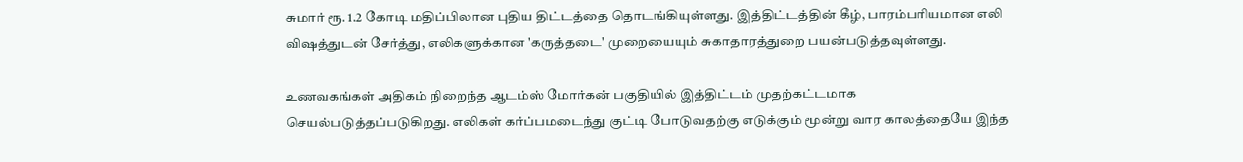சுமார் ரூ. 1.2 கோடி மதிப்பிலான புதிய திட்டத்தை தொடங்கியுள்ளது. இத்திட்டத்தின் கீழ், பாரம்பரியமான எலி விஷத்துடன் சேர்த்து, எலிகளுக்கான 'கருத்தடை' முறையையும் சுகாதாரத்துறை பயன்படுத்தவுள்ளது.

உணவகங்கள் அதிகம் நிறைந்த ஆடம்ஸ் மோர்கன் பகுதியில் இத்திட்டம் முதற்கட்டமாக செயல்படுத்தப்படுகிறது. எலிகள் கர்ப்பமடைந்து குட்டி போடுவதற்கு எடுக்கும் மூன்று வார காலத்தையே இந்த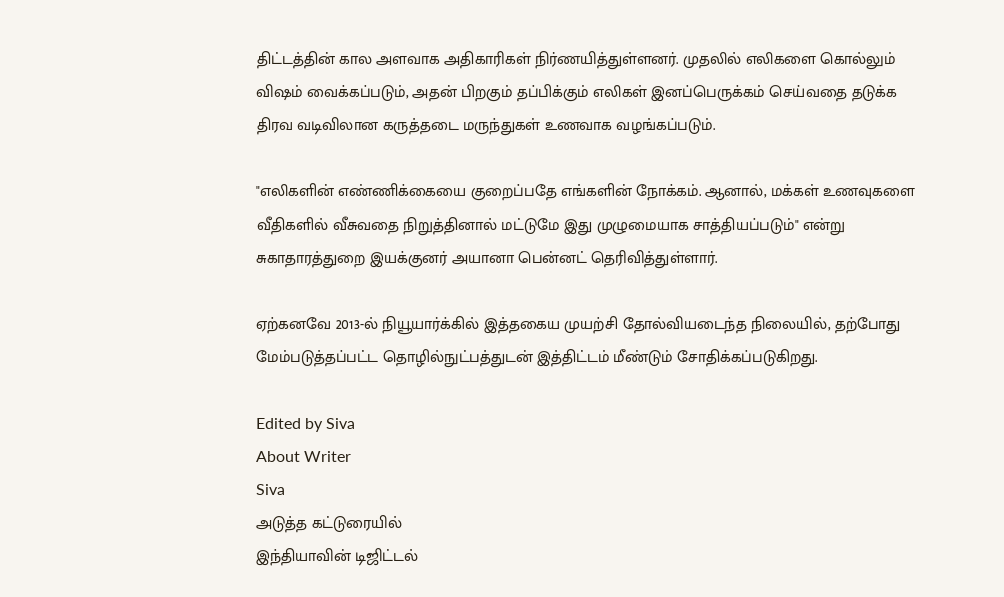திட்டத்தின் கால அளவாக அதிகாரிகள் நிர்ணயித்துள்ளனர். முதலில் எலிகளை கொல்லும் விஷம் வைக்கப்படும், அதன் பிறகும் தப்பிக்கும் எலிகள் இனப்பெருக்கம் செய்வதை தடுக்க திரவ வடிவிலான கருத்தடை மருந்துகள் உணவாக வழங்கப்படும்.

"எலிகளின் எண்ணிக்கையை குறைப்பதே எங்களின் நோக்கம். ஆனால், மக்கள் உணவுகளை வீதிகளில் வீசுவதை நிறுத்தினால் மட்டுமே இது முழுமையாக சாத்தியப்படும்" என்று சுகாதாரத்துறை இயக்குனர் அயானா பென்னட் தெரிவித்துள்ளார்.

ஏற்கனவே 2013-ல் நியூயார்க்கில் இத்தகைய முயற்சி தோல்வியடைந்த நிலையில், தற்போது மேம்படுத்தப்பட்ட தொழில்நுட்பத்துடன் இத்திட்டம் மீண்டும் சோதிக்கப்படுகிறது.

Edited by Siva
About Writer
Siva
அடுத்த கட்டுரையில்
இந்தியாவின் டிஜிட்டல்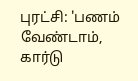புரட்சி: 'பணம் வேண்டாம், கார்டு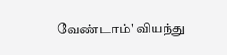வேண்டாம்' வியந்து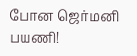போன ஜெர்மனி பயணி!